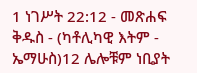1 ነገሥት 22:12 - መጽሐፍ ቅዱስ - (ካቶሊካዊ እትም - ኤማሁስ)12 ሌሎቹም ነቢያት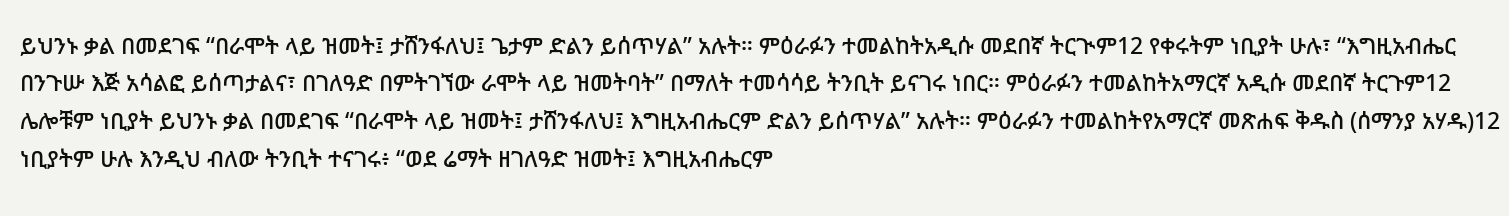ይህንኑ ቃል በመደገፍ “በራሞት ላይ ዝመት፤ ታሸንፋለህ፤ ጌታም ድልን ይሰጥሃል” አሉት። ምዕራፉን ተመልከትአዲሱ መደበኛ ትርጒም12 የቀሩትም ነቢያት ሁሉ፣ “እግዚአብሔር በንጉሡ እጅ አሳልፎ ይሰጣታልና፣ በገለዓድ በምትገኘው ራሞት ላይ ዝመትባት” በማለት ተመሳሳይ ትንቢት ይናገሩ ነበር። ምዕራፉን ተመልከትአማርኛ አዲሱ መደበኛ ትርጉም12 ሌሎቹም ነቢያት ይህንኑ ቃል በመደገፍ “በራሞት ላይ ዝመት፤ ታሸንፋለህ፤ እግዚአብሔርም ድልን ይሰጥሃል” አሉት። ምዕራፉን ተመልከትየአማርኛ መጽሐፍ ቅዱስ (ሰማንያ አሃዱ)12 ነቢያትም ሁሉ እንዲህ ብለው ትንቢት ተናገሩ፥ “ወደ ሬማት ዘገለዓድ ዝመት፤ እግዚአብሔርም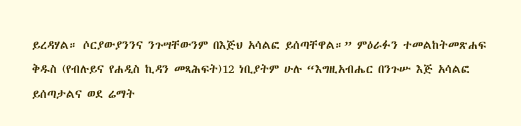ይረዳሃል። ሶርያውያንንና ንጉሣቸውንም በእጅህ አሳልፎ ይሰጣቸዋል።” ምዕራፉን ተመልከትመጽሐፍ ቅዱስ (የብሉይና የሐዲስ ኪዳን መጻሕፍት)12 ነቢያትም ሁሉ “እግዚአብሔር በንጉሡ እጅ አሳልፎ ይሰጣታልና ወደ ሬማት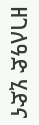ዘገለዓድ ሂድና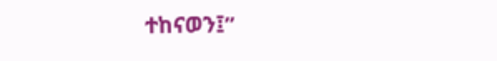ተከናወን፤”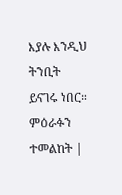እያሉ እንዲህ ትንቢት ይናገሩ ነበር። ምዕራፉን ተመልከት |